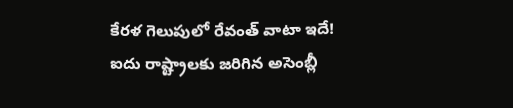కేరళ గెలుపులో రేవంత్ వాటా ఇదే!
ఐదు రాష్ట్రాలకు జరిగిన అసెంబ్లీ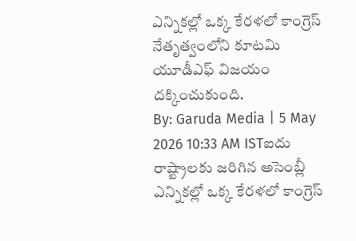ఎన్నికల్లో ఒక్క కేరళలో కాంగ్రెస్ నేతృత్వంలోని కూటమి యూడీఎఫ్ విజయం దక్కించుకుంది.
By: Garuda Media | 5 May 2026 10:33 AM ISTఐదు రాష్ట్రాలకు జరిగిన అసెంబ్లీ ఎన్నికల్లో ఒక్క కేరళలో కాంగ్రెస్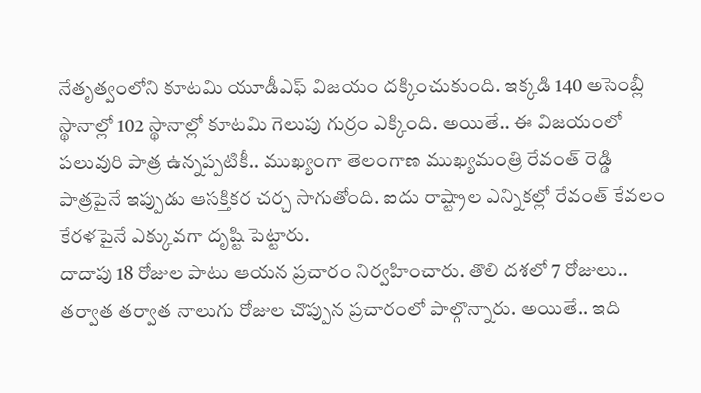నేతృత్వంలోని కూటమి యూడీఎఫ్ విజయం దక్కించుకుంది. ఇక్కడి 140 అసెంబ్లీ స్థానాల్లో 102 స్థానాల్లో కూటమి గెలుపు గుర్రం ఎక్కింది. అయితే.. ఈ విజయంలో పలువురి పాత్ర ఉన్నప్పటికీ.. ముఖ్యంగా తెలంగాణ ముఖ్యమంత్రి రేవంత్ రెడ్డి పాత్రపైనే ఇప్పుడు ఆసక్తికర చర్చ సాగుతోంది. ఐదు రాష్ట్రాల ఎన్నికల్లో రేవంత్ కేవలం కేరళపైనే ఎక్కువగా దృష్టి పెట్టారు.
దాదాపు 18 రోజుల పాటు ఆయన ప్రచారం నిర్వహించారు. తొలి దశలో 7 రోజులు.. తర్వాత తర్వాత నాలుగు రోజుల చొప్పున ప్రచారంలో పాల్గొన్నారు. అయితే.. ఇది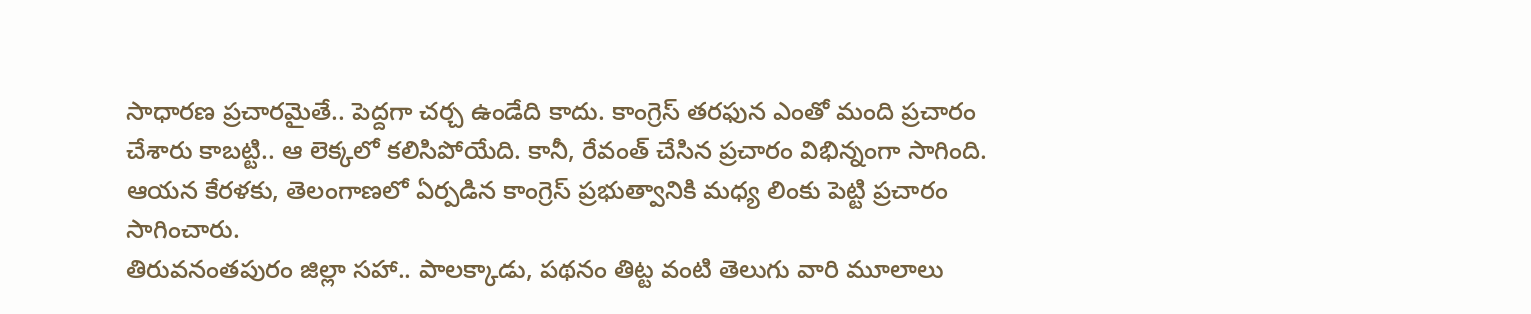సాధారణ ప్రచారమైతే.. పెద్దగా చర్చ ఉండేది కాదు. కాంగ్రెస్ తరఫున ఎంతో మంది ప్రచారం చేశారు కాబట్టి.. ఆ లెక్కలో కలిసిపోయేది. కానీ, రేవంత్ చేసిన ప్రచారం విభిన్నంగా సాగింది. ఆయన కేరళకు, తెలంగాణలో ఏర్పడిన కాంగ్రెస్ ప్రభుత్వానికి మధ్య లింకు పెట్టి ప్రచారం సాగించారు.
తిరువనంతపురం జిల్లా సహా.. పాలక్కాడు, పథనం తిట్ట వంటి తెలుగు వారి మూలాలు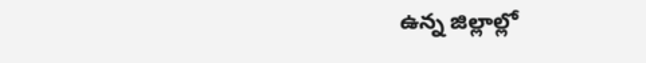ఉన్న జిల్లాల్లో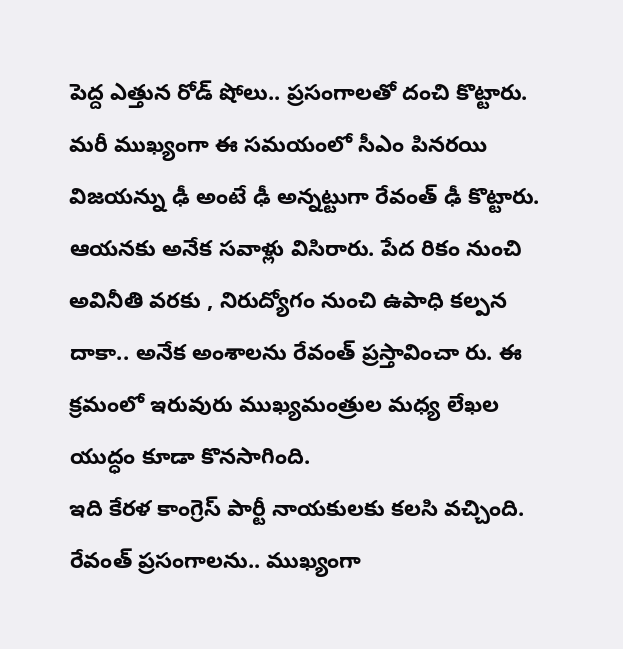పెద్ద ఎత్తున రోడ్ షోలు.. ప్రసంగాలతో దంచి కొట్టారు. మరీ ముఖ్యంగా ఈ సమయంలో సీఎం పినరయి విజయన్ను ఢీ అంటే ఢీ అన్నట్టుగా రేవంత్ ఢీ కొట్టారు. ఆయనకు అనేక సవాళ్లు విసిరారు. పేద రికం నుంచి అవినీతి వరకు , నిరుద్యోగం నుంచి ఉపాధి కల్పన దాకా.. అనేక అంశాలను రేవంత్ ప్రస్తావించా రు. ఈ క్రమంలో ఇరువురు ముఖ్యమంత్రుల మధ్య లేఖల యుద్ధం కూడా కొనసాగింది.
ఇది కేరళ కాంగ్రెస్ పార్టీ నాయకులకు కలసి వచ్చింది. రేవంత్ ప్రసంగాలను.. ముఖ్యంగా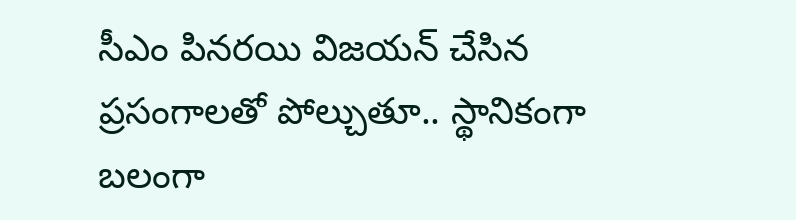సీఎం పినరయి విజయన్ చేసిన ప్రసంగాలతో పోల్చుతూ.. స్థానికంగా బలంగా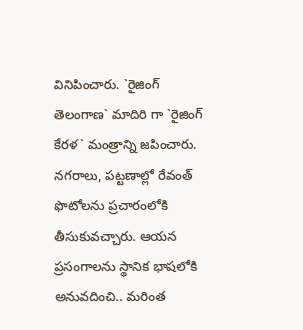వినిపించారు. `రైజింగ్ తెలంగాణ` మాదిరి గా `రైజింగ్ కేరళ` మంత్రాన్ని జపించారు. నగరాలు, పట్టణాల్లో రేవంత్ ఫొటోలను ప్రచారంలోకి తీసుకువచ్చారు. ఆయన ప్రసంగాలను స్థానిక భాషలోకి అనువదించి.. మరింత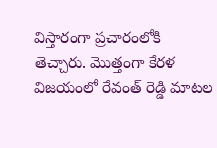విస్తారంగా ప్రచారంలోకి తెచ్చారు. మొత్తంగా కేరళ విజయంలో రేవంత్ రెడ్డి మాటల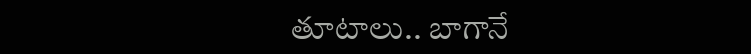తూటాలు.. బాగానే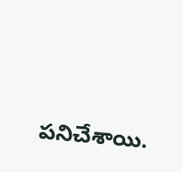పనిచేశాయి.